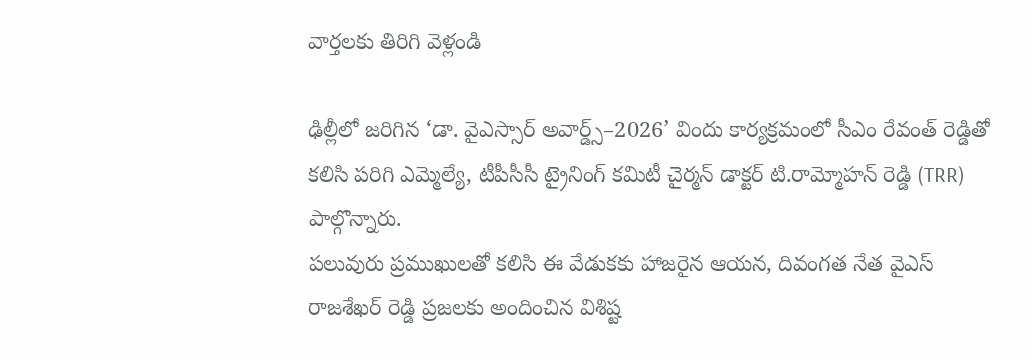వార్తలకు తిరిగి వెళ్లండి

ఢిల్లీలో జరిగిన ‘డా. వైఎస్సార్ అవార్డ్స్–2026’ విందు కార్యక్రమంలో సీఎం రేవంత్ రెడ్డితో కలిసి పరిగి ఎమ్మెల్యే, టీపీసీసీ ట్రైనింగ్ కమిటీ చైర్మన్ డాక్టర్ టి.రామ్మోహన్ రెడ్డి (TRR) పాల్గొన్నారు.
పలువురు ప్రముఖులతో కలిసి ఈ వేడుకకు హాజరైన ఆయన, దివంగత నేత వైఎస్ రాజశేఖర్ రెడ్డి ప్రజలకు అందించిన విశిష్ట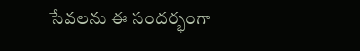సేవలను ఈ సందర్భంగా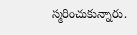స్మరించుకున్నారు.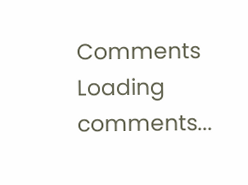Comments
Loading comments...